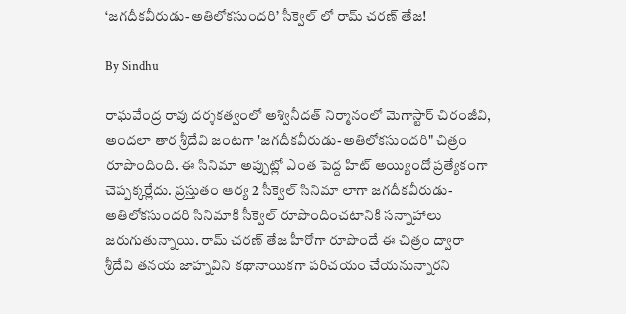‘జగదీకవీరుడు-అతిలోకసుందరి’ సీక్వెల్ లో రామ్ చరణ్ తేజ!

By Sindhu

రాఘవేంద్ర రావు దర్శకత్వంలో అశ్వినీదత్ నిర్మానంలో మెగాస్టార్ చిరంజీవి, అందలా తార శ్రీదేవి జంటగా 'జగదీకవీరుడు-అతిలోకసుందరి" చిత్రం రూపొందింది. ఈ సినిమా అప్పుట్లో ఎంత పెద్ద హిట్ అయ్యిందో ప్రత్యేకంగా చెప్పక్కర్లేదు. ప్రస్తుతం ఆర్య 2 సీక్వెల్ సినిమా లాగా జగదీకవీరుడు-అతిలోకసుందరి సినిమాకి సీక్వెల్ రూపొందించటానికి సన్నాహాలు జరుగుతున్నాయి. రామ్ చరణ్ తేజ హీరోగా రూపొందే ఈ చిత్రం ద్వారా శ్రీదేవి తనయ జాహ్నవిని కథానాయికగా పరిచయం చేయనున్నారని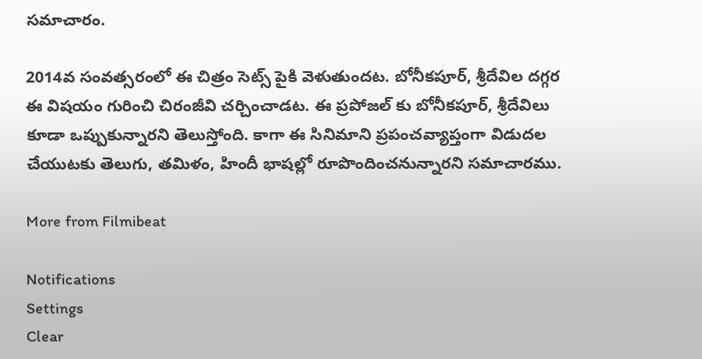సమాచారం.

2014వ సంవత్సరంలో ఈ చిత్రం సెట్స్ పైకి వెళుతుందట. బోనీకపూర్, శ్రీదేవిల దగ్గర ఈ విషయం గురించి చిరంజీవి చర్చించాడట. ఈ ప్రపోజల్ కు బోనీకపూర్, శ్రీదేవిలు కూడా ఒప్పుకున్నారని తెలుస్తోంది. కాగా ఈ సినిమాని ప్రపంచవ్యాప్తంగా విడుదల చేయుటకు తెలుగు, తమిళం, హిందీ భాషల్లో రూపొందించనున్నారని సమాచారము.

More from Filmibeat

Notifications
Settings
Clear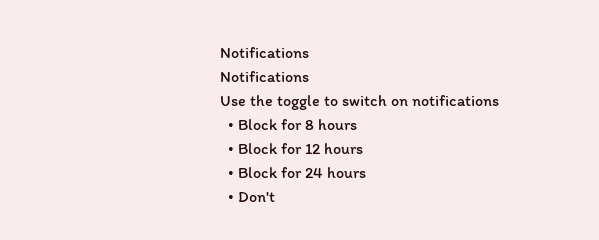Notifications
Notifications
Use the toggle to switch on notifications
  • Block for 8 hours
  • Block for 12 hours
  • Block for 24 hours
  • Don't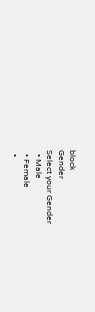block
Gender
Select your Gender
  • Male
  • Female
  •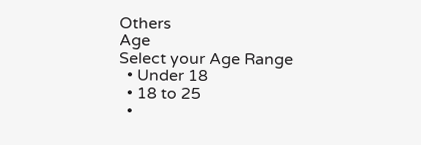Others
Age
Select your Age Range
  • Under 18
  • 18 to 25
  •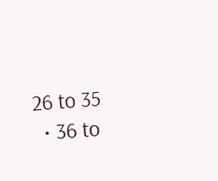26 to 35
  • 36 to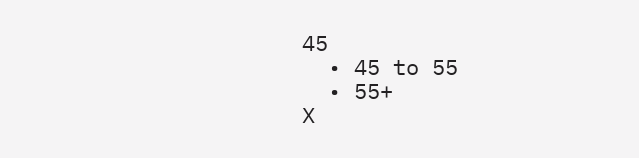45
  • 45 to 55
  • 55+
X